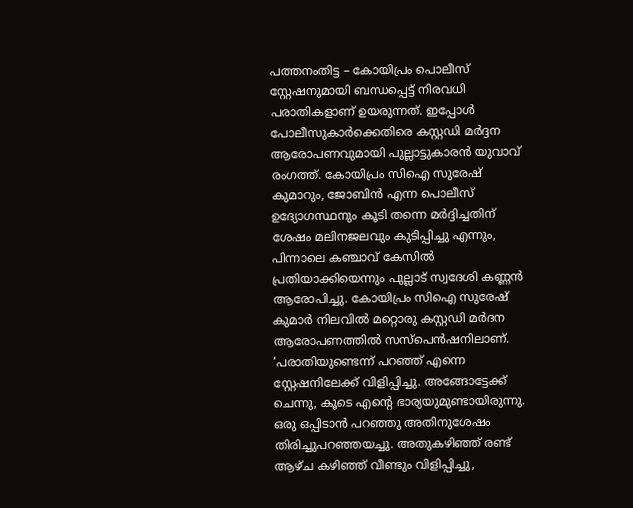പത്തനംതിട്ട – കോയിപ്രം പൊലീസ് സ്റ്റേഷനുമായി ബന്ധപ്പെട്ട് നിരവധി പരാതികളാണ് ഉയരുന്നത്. ഇപ്പോൾ പോലീസുകാർക്കെതിരെ കസ്റ്റഡി മർദ്ദന ആരോപണവുമായി പുല്ലാട്ടുകാരൻ യുവാവ് രംഗത്ത്. കോയിപ്രം സിഐ സുരേഷ് കുമാറും, ജോബിൻ എന്ന പൊലീസ് ഉദ്യോഗസ്ഥനും കൂടി തന്നെ മർദ്ദിച്ചതിന് ശേഷം മലിനജലവും കുടിപ്പിച്ചു എന്നും, പിന്നാലെ കഞ്ചാവ് കേസിൽ പ്രതിയാക്കിയെന്നും പുല്ലാട് സ്വദേശി കണ്ണൻ ആരോപിച്ചു. കോയിപ്രം സിഐ സുരേഷ് കുമാർ നിലവിൽ മറ്റൊരു കസ്റ്റഡി മർദന ആരോപണത്തിൽ സസ്പെൻഷനിലാണ്.
‘പരാതിയുണ്ടെന്ന് പറഞ്ഞ് എന്നെ സ്റ്റേഷനിലേക്ക് വിളിപ്പിച്ചു. അങ്ങോട്ടേക്ക് ചെന്നു, കൂടെ എന്റെ ഭാര്യയുമുണ്ടായിരുന്നു. ഒരു ഒപ്പിടാൻ പറഞ്ഞു അതിനുശേഷം തിരിച്ചുപറഞ്ഞയച്ചു. അതുകഴിഞ്ഞ് രണ്ട് ആഴ്ച കഴിഞ്ഞ് വീണ്ടും വിളിപ്പിച്ചു,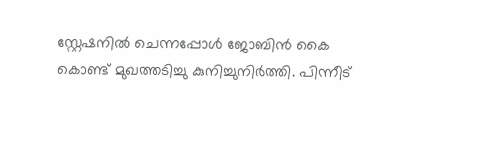സ്റ്റേഷനിൽ ചെന്നപ്പോൾ ജോബിൻ കൈ കൊണ്ട് മുഖത്തടിച്ചു കുനിച്ചുനിർത്തി. പിന്നീട്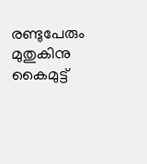രണ്ടുപേരും മുതുകിനു കൈമുട്ട്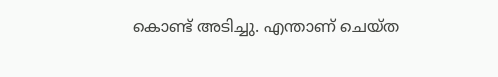കൊണ്ട് അടിച്ചു. എന്താണ് ചെയ്ത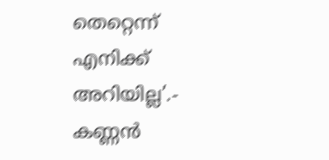തെറ്റെന്ന് എനിക്ക് അറിയില്ല’.- കണ്ണൻ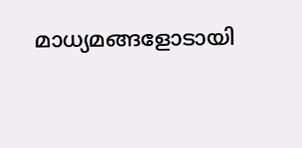മാധ്യമങ്ങളോടായി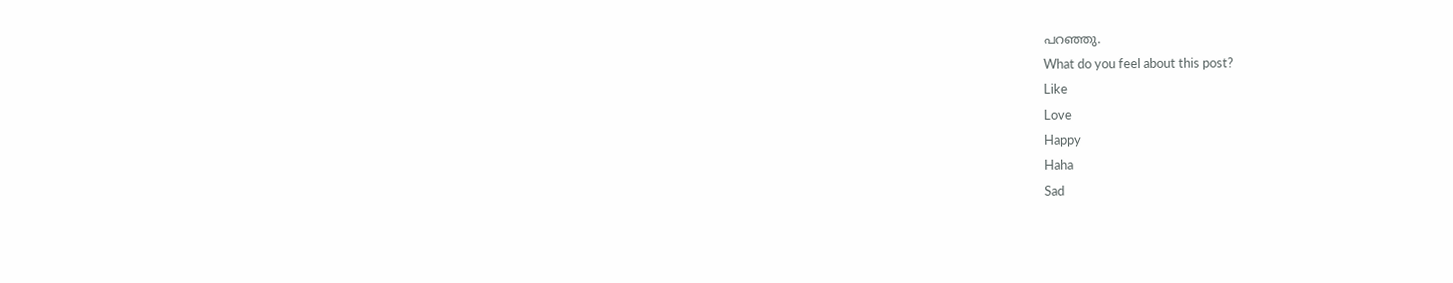പറഞ്ഞു.
What do you feel about this post?
Like
Love
Happy
Haha
Sad